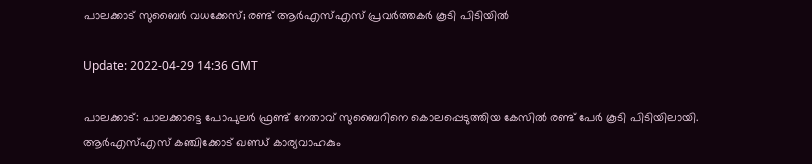പാലക്കാട് സുബൈര്‍ വധക്കേസ്; രണ്ട് ആര്‍എസ്എസ് പ്രവര്‍ത്തകര്‍ കൂടി പിടിയില്‍

Update: 2022-04-29 14:36 GMT

പാലക്കാട്: പാലക്കാട്ടെ പോപുലര്‍ ഫ്രണ്ട് നേതാവ് സുബൈറിനെ കൊലപ്പെടുത്തിയ കേസില്‍ രണ്ട് പേര്‍ കൂടി പിടിയിലായി. ആര്‍എസ്എസ് കഞ്ചിക്കോട് ഖണ്ഡ് കാര്യവാഹകും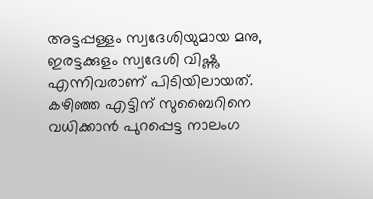അട്ടപ്പള്ളം സ്വദേശിയുമായ മനു, ഇരട്ടക്കുളം സ്വദേശി വിഷ്ണു എന്നിവരാണ് പിടിയിലായത്. കഴിഞ്ഞ എട്ടിന് സുബൈറിനെ വധിക്കാന്‍ പുറപ്പെട്ട നാലംഗ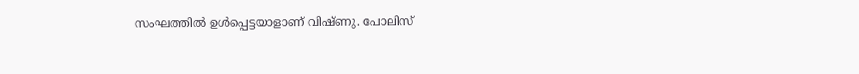സംഘത്തില്‍ ഉള്‍പ്പെട്ടയാളാണ് വിഷ്ണു. പോലിസ്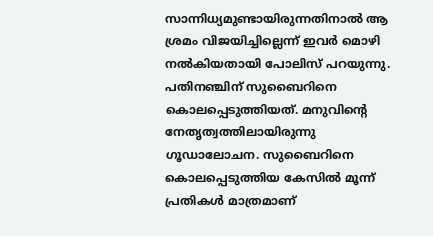സാന്നിധ്യമുണ്ടായിരുന്നതിനാല്‍ ആ ശ്രമം വിജയിച്ചില്ലെന്ന് ഇവര്‍ മൊഴി നല്‍കിയതായി പോലിസ് പറയുന്നു. പതിനഞ്ചിന് സുബൈറിനെ കൊലപ്പെടുത്തിയത്. മനുവിന്റെ നേതൃത്വത്തിലായിരുന്നു ഗൂഡാലോചന. സുബൈറിനെ കൊലപ്പെടുത്തിയ കേസില്‍ മൂന്ന് പ്രതികള്‍ മാത്രമാണ്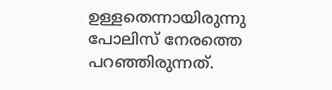ഉള്ളതെന്നായിരുന്നു പോലിസ് നേരത്തെ പറഞ്ഞിരുന്നത്.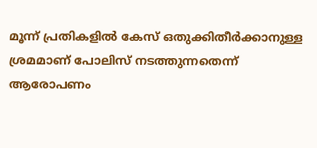മൂന്ന് പ്രതികളില്‍ കേസ് ഒതുക്കിതീര്‍ക്കാനുള്ള ശ്രമമാണ് പോലിസ് നടത്തുന്നതെന്ന് ആരോപണം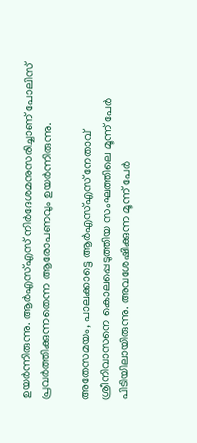ഉയര്‍ന്നിരുന്നു. ആര്‍എസ്എസ് നിര്‍ദേശമനുസരിച്ചാണ് പോലിസ് പ്രവര്‍ത്തിക്കുന്നതെന്ന ആരോപണവും ഉയര്‍ന്നിരുന്നു.

അതേസമയം, പാലക്കാട്ടെ ആര്‍എസ്എസ് നേതാവ് ശ്രീനിവാസനെ കൊലപ്പെടുത്തിയ സംഘത്തിലെ മൂന്ന് പേര്‍ പിടിയിലായിരുന്നു. അവശേഷിക്കുന്ന മൂന്ന് പേര്‍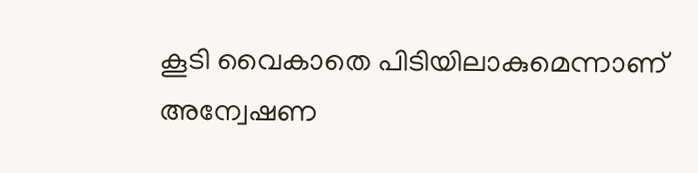കൂടി വൈകാതെ പിടിയിലാകുമെന്നാണ് അന്വേഷണ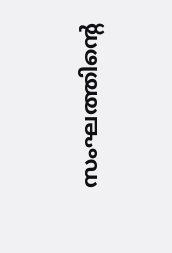സംഘത്തിന്റെ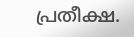പ്രതീക്ഷ.